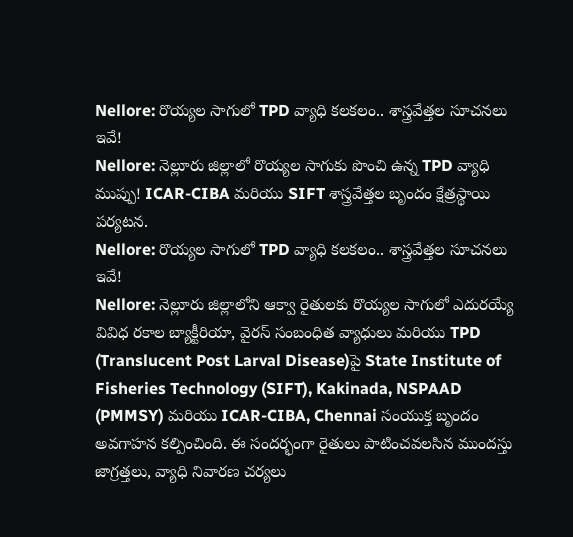Nellore: రొయ్యల సాగులో TPD వ్యాధి కలకలం.. శాస్త్రవేత్తల సూచనలు ఇవే!
Nellore: నెల్లూరు జిల్లాలో రొయ్యల సాగుకు పొంచి ఉన్న TPD వ్యాధి ముప్పు! ICAR-CIBA మరియు SIFT శాస్త్రవేత్తల బృందం క్షేత్రస్థాయి పర్యటన.
Nellore: రొయ్యల సాగులో TPD వ్యాధి కలకలం.. శాస్త్రవేత్తల సూచనలు ఇవే!
Nellore: నెల్లూరు జిల్లాలోని ఆక్వా రైతులకు రొయ్యల సాగులో ఎదురయ్యే వివిధ రకాల బ్యాక్టీరియా, వైరస్ సంబంధిత వ్యాధులు మరియు TPD (Translucent Post Larval Disease)పై State Institute of Fisheries Technology (SIFT), Kakinada, NSPAAD (PMMSY) మరియు ICAR-CIBA, Chennai సంయుక్త బృందం అవగాహన కల్పించింది. ఈ సందర్భంగా రైతులు పాటించవలసిన ముందస్తు జాగ్రత్తలు, వ్యాధి నివారణ చర్యలు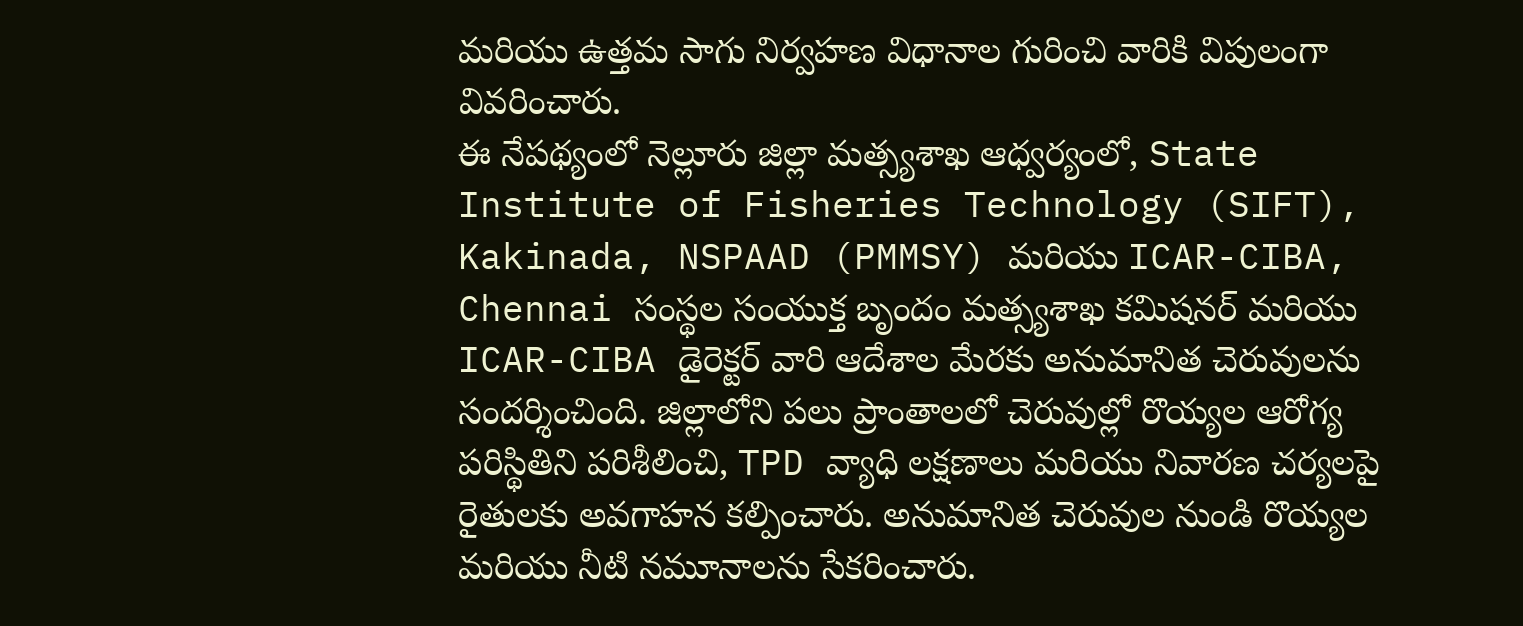మరియు ఉత్తమ సాగు నిర్వహణ విధానాల గురించి వారికి విపులంగా వివరించారు.
ఈ నేపథ్యంలో నెల్లూరు జిల్లా మత్స్యశాఖ ఆధ్వర్యంలో, State Institute of Fisheries Technology (SIFT), Kakinada, NSPAAD (PMMSY) మరియు ICAR-CIBA, Chennai సంస్థల సంయుక్త బృందం మత్స్యశాఖ కమిషనర్ మరియు ICAR-CIBA డైరెక్టర్ వారి ఆదేశాల మేరకు అనుమానిత చెరువులను సందర్శించింది. జిల్లాలోని పలు ప్రాంతాలలో చెరువుల్లో రొయ్యల ఆరోగ్య పరిస్థితిని పరిశీలించి, TPD వ్యాధి లక్షణాలు మరియు నివారణ చర్యలపై రైతులకు అవగాహన కల్పించారు. అనుమానిత చెరువుల నుండి రొయ్యల మరియు నీటి నమూనాలను సేకరించారు.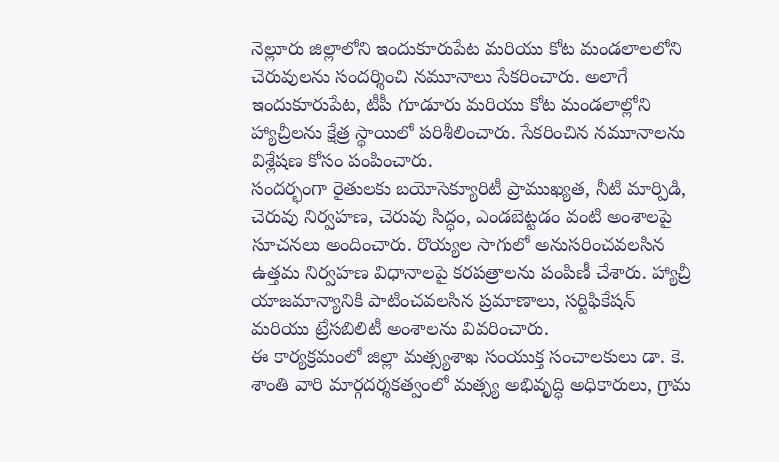నెల్లూరు జిల్లాలోని ఇందుకూరుపేట మరియు కోట మండలాలలోని చెరువులను సందర్శించి నమూనాలు సేకరించారు. అలాగే ఇందుకూరుపేట, టీపీ గూడూరు మరియు కోట మండలాల్లోని హ్యాచ్రీలను క్షేత్ర స్థాయిలో పరిశీలించారు. సేకరించిన నమూనాలను విశ్లేషణ కోసం పంపించారు.
సందర్భంగా రైతులకు బయోసెక్యూరిటీ ప్రాముఖ్యత, నీటి మార్పిడి, చెరువు నిర్వహణ, చెరువు సిద్ధం, ఎండబెట్టడం వంటి అంశాలపై సూచనలు అందించారు. రొయ్యల సాగులో అనుసరించవలసిన ఉత్తమ నిర్వహణ విధానాలపై కరపత్రాలను పంపిణీ చేశారు. హ్యాచ్రీ యాజమాన్యానికి పాటించవలసిన ప్రమాణాలు, సర్టిఫికేషన్ మరియు ట్రేసబిలిటీ అంశాలను వివరించారు.
ఈ కార్యక్రమంలో జిల్లా మత్స్యశాఖ సంయుక్త సంచాలకులు డా. కె. శాంతి వారి మార్గదర్శకత్వంలో మత్స్య అభివృద్ధి అధికారులు, గ్రామ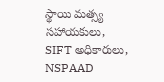స్థాయి మత్స్య సహాయకులు, SIFT అధికారులు, NSPAAD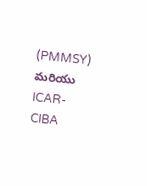(PMMSY) మరియు ICAR-CIBA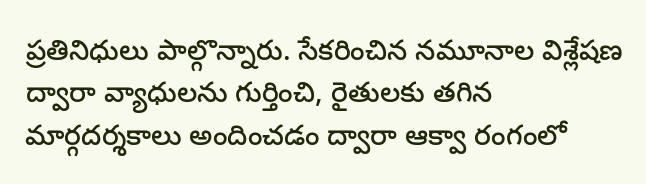ప్రతినిధులు పాల్గొన్నారు. సేకరించిన నమూనాల విశ్లేషణ ద్వారా వ్యాధులను గుర్తించి, రైతులకు తగిన మార్గదర్శకాలు అందించడం ద్వారా ఆక్వా రంగంలో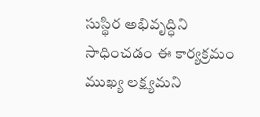సుస్థిర అభివృద్ధిని సాధించడం ఈ కార్యక్రమం ముఖ్య లక్ష్యమని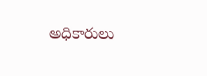అధికారులు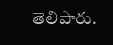తెలిపారు.